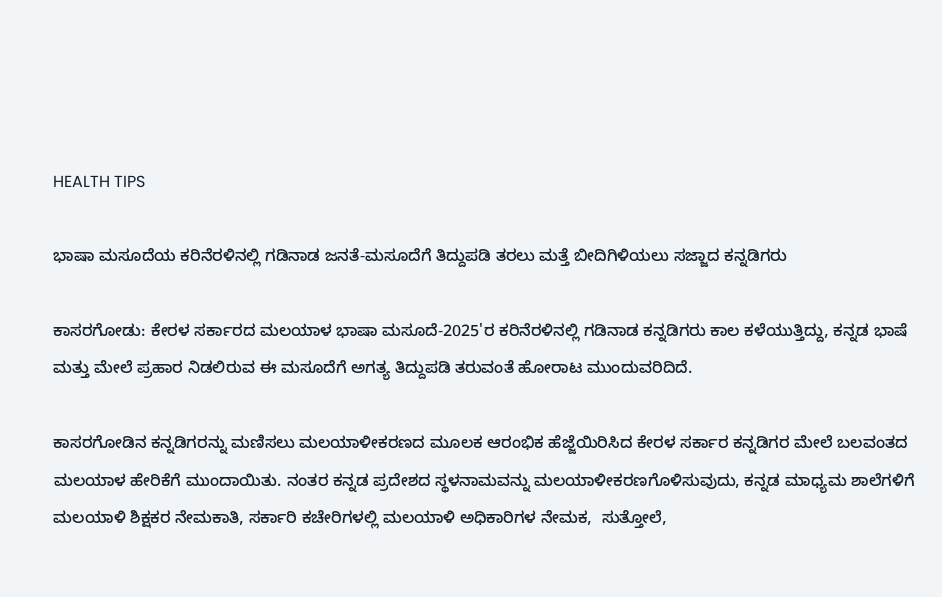HEALTH TIPS

ಭಾಷಾ ಮಸೂದೆಯ ಕರಿನೆರಳಿನಲ್ಲಿ ಗಡಿನಾಡ ಜನತೆ-ಮಸೂದೆಗೆ ತಿದ್ದುಪಡಿ ತರಲು ಮತ್ತೆ ಬೀದಿಗಿಳಿಯಲು ಸಜ್ಜಾದ ಕನ್ನಡಿಗರು

ಕಾಸರಗೋಡು: ಕೇರಳ ಸರ್ಕಾರದ ಮಲಯಾಳ ಭಾಷಾ ಮಸೂದೆ-2025'ರ ಕರಿನೆರಳಿನಲ್ಲಿ ಗಡಿನಾಡ ಕನ್ನಡಿಗರು ಕಾಲ ಕಳೆಯುತ್ತಿದ್ದು, ಕನ್ನಡ ಭಾಷೆ ಮತ್ತು ಮೇಲೆ ಪ್ರಹಾರ ನಿಡಲಿರುವ ಈ ಮಸೂದೆಗೆ ಅಗತ್ಯ ತಿದ್ದುಪಡಿ ತರುವಂತೆ ಹೋರಾಟ ಮುಂದುವರಿದಿದೆ.

ಕಾಸರಗೋಡಿನ ಕನ್ನಡಿಗರನ್ನು ಮಣಿಸಲು ಮಲಯಾಳೀಕರಣದ ಮೂಲಕ ಆರಂಭಿಕ ಹೆಜ್ಜೆಯಿರಿಸಿದ ಕೇರಳ ಸರ್ಕಾರ ಕನ್ನಡಿಗರ ಮೇಲೆ ಬಲವಂತದ ಮಲಯಾಳ ಹೇರಿಕೆಗೆ ಮುಂದಾಯಿತು. ನಂತರ ಕನ್ನಡ ಪ್ರದೇಶದ ಸ್ಥಳನಾಮವನ್ನು ಮಲಯಾಳೀಕರಣಗೊಳಿಸುವುದು, ಕನ್ನಡ ಮಾಧ್ಯಮ ಶಾಲೆಗಳಿಗೆ ಮಲಯಾಳಿ ಶಿಕ್ಷಕರ ನೇಮಕಾತಿ, ಸರ್ಕಾರಿ ಕಚೇರಿಗಳಲ್ಲಿ ಮಲಯಾಳಿ ಅಧಿಕಾರಿಗಳ ನೇಮಕ,  ಸುತ್ತೋಲೆ,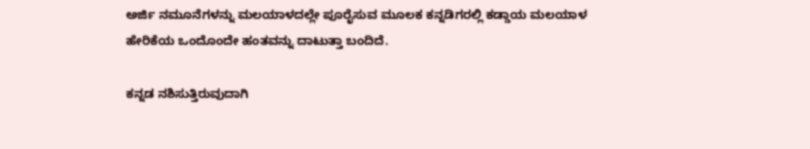ಅರ್ಜಿ ನಮೂನೆಗಳನ್ನು ಮಲಯಾಳದಲ್ಲೇ ಪೂರೈಸುವ ಮೂಲಕ ಕನ್ನಡಿಗರಲ್ಲಿ ಕಡ್ಡಾಯ ಮಲಯಾಳ ಹೇರಿಕೆಯ ಒಂದೊಂದೇ ಹಂತವನ್ನು ದಾಟುತ್ತಾ ಬಂದಿದೆ.

ಕನ್ನಡ ನಶಿಸುತ್ತಿರುವುದಾಗಿ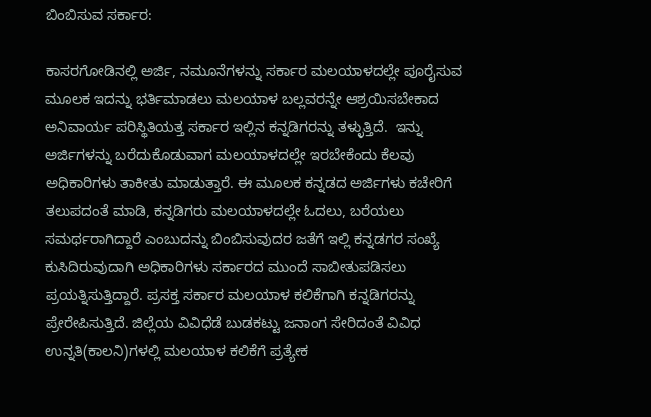ಬಿಂಬಿಸುವ ಸರ್ಕಾರ:

ಕಾಸರಗೋಡಿನಲ್ಲಿ ಅರ್ಜಿ, ನಮೂನೆಗಳನ್ನು ಸರ್ಕಾರ ಮಲಯಾಳದಲ್ಲೇ ಪೂರೈಸುವ ಮೂಲಕ ಇದನ್ನು ಭರ್ತಿಮಾಡಲು ಮಲಯಾಳ ಬಲ್ಲವರನ್ನೇ ಆಶ್ರಯಿಸಬೇಕಾದ ಅನಿವಾರ್ಯ ಪರಿಸ್ಥಿತಿಯತ್ತ ಸರ್ಕಾರ ಇಲ್ಲಿನ ಕನ್ನಡಿಗರನ್ನು ತಳ್ಳುತ್ತಿದೆ.  ಇನ್ನು ಅರ್ಜಿಗಳನ್ನು ಬರೆದುಕೊಡುವಾಗ ಮಲಯಾಳದಲ್ಲೇ ಇರಬೇಕೆಂದು ಕೆಲವು ಅಧಿಕಾರಿಗಳು ತಾಕೀತು ಮಾಡುತ್ತಾರೆ. ಈ ಮೂಲಕ ಕನ್ನಡದ ಅರ್ಜಿಗಳು ಕಚೇರಿಗೆ ತಲುಪದಂತೆ ಮಾಡಿ, ಕನ್ನಡಿಗರು ಮಲಯಾಳದಲ್ಲೇ ಓದಲು, ಬರೆಯಲು ಸಮರ್ಥರಾಗಿದ್ದಾರೆ ಎಂಬುದನ್ನು ಬಿಂಬಿಸುವುದರ ಜತೆಗೆ ಇಲ್ಲಿ ಕನ್ನಡಗರ ಸಂಖ್ಯೆ ಕುಸಿದಿರುವುದಾಗಿ ಅಧಿಕಾರಿಗಳು ಸರ್ಕಾರದ ಮುಂದೆ ಸಾಬೀತುಪಡಿಸಲು ಪ್ರಯತ್ನಿಸುತ್ತಿದ್ದಾರೆ. ಪ್ರಸಕ್ತ ಸರ್ಕಾರ ಮಲಯಾಳ ಕಲಿಕೆಗಾಗಿ ಕನ್ನಡಿಗರನ್ನು ಪ್ರೇರೇಪಿಸುತ್ತಿದೆ. ಜಿಲ್ಲೆಯ ವಿವಿಧೆಡೆ ಬುಡಕಟ್ಟು ಜನಾಂಗ ಸೇರಿದಂತೆ ವಿವಿಧ ಉನ್ನತಿ(ಕಾಲನಿ)ಗಳಲ್ಲಿ ಮಲಯಾಳ ಕಲಿಕೆಗೆ ಪ್ರತ್ಯೇಕ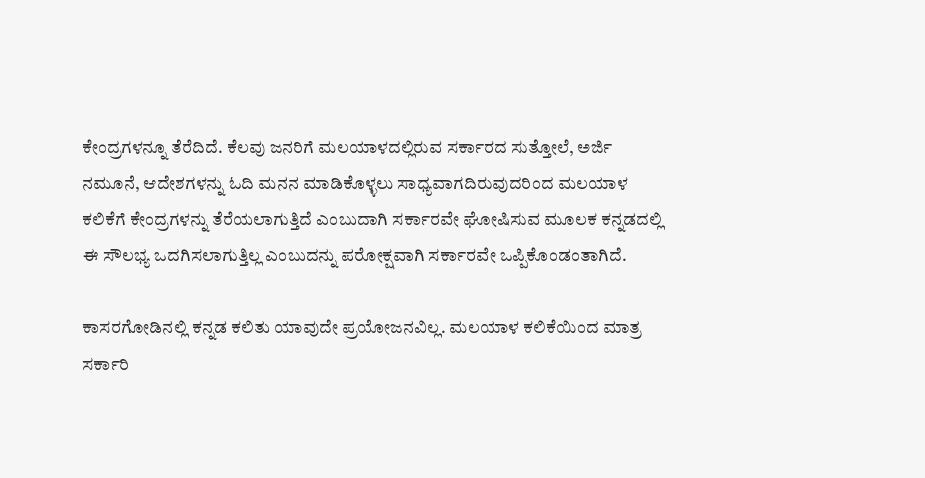ಕೇಂದ್ರಗಳನ್ನೂ ತೆರೆದಿದೆ. ಕೆಲವು ಜನರಿಗೆ ಮಲಯಾಳದಲ್ಲಿರುವ ಸರ್ಕಾರದ ಸುತ್ತೋಲೆ, ಅರ್ಜಿ ನಮೂನೆ, ಆದೇಶಗಳನ್ನು ಓದಿ ಮನನ ಮಾಡಿಕೊಳ್ಳಲು ಸಾಧ್ಯವಾಗದಿರುವುದರಿಂದ ಮಲಯಾಳ ಕಲಿಕೆಗೆ ಕೇಂದ್ರಗಳನ್ನು ತೆರೆಯಲಾಗುತ್ತಿದೆ ಎಂಬುದಾಗಿ ಸರ್ಕಾರವೇ ಘೋಷಿಸುವ ಮೂಲಕ ಕನ್ನಡದಲ್ಲಿ ಈ ಸೌಲಭ್ಯ ಒದಗಿಸಲಾಗುತ್ತಿಲ್ಲ ಎಂಬುದನ್ನು ಪರೋಕ್ಷವಾಗಿ ಸರ್ಕಾರವೇ ಒಪ್ಪಿಕೊಂಡಂತಾಗಿದೆ.

ಕಾಸರಗೋಡಿನಲ್ಲಿ ಕನ್ನಡ ಕಲಿತು ಯಾವುದೇ ಪ್ರಯೋಜನವಿಲ್ಲ. ಮಲಯಾಳ ಕಲಿಕೆಯಿಂದ ಮಾತ್ರ ಸರ್ಕಾರಿ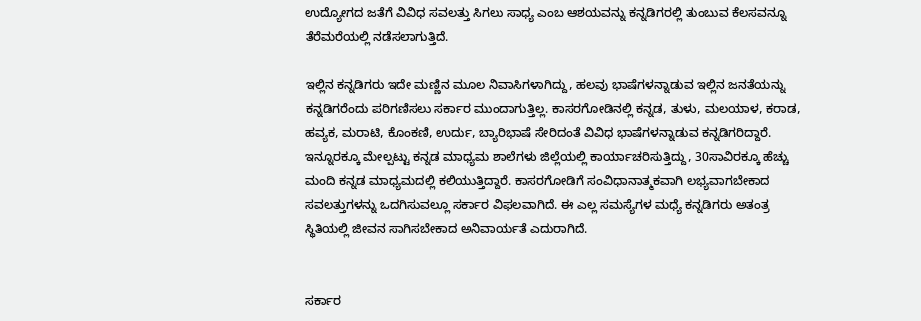ಉದ್ಯೋಗದ ಜತೆಗೆ ವಿವಿಧ ಸವಲತ್ತು ಸಿಗಲು ಸಾಧ್ಯ ಎಂಬ ಆಶಯವನ್ನು ಕನ್ನಡಿಗರಲ್ಲಿ ತುಂಬುವ ಕೆಲಸವನ್ನೂ ತೆರೆಮರೆಯಲ್ಲಿ ನಡೆಸಲಾಗುತ್ತಿದೆ.

ಇಲ್ಲಿನ ಕನ್ನಡಿಗರು ಇದೇ ಮಣ್ಣಿನ ಮೂಲ ನಿವಾಸಿಗಳಾಗಿದ್ದು, ಹಲವು ಭಾಷೆಗಳನ್ನಾಡುವ ಇಲ್ಲಿನ ಜನತೆಯನ್ನು ಕನ್ನಡಿಗರೆಂದು ಪರಿಗಣಿಸಲು ಸರ್ಕಾರ ಮುಂದಾಗುತ್ತಿಲ್ಲ. ಕಾಸರಗೋಡಿನಲ್ಲಿ ಕನ್ನಡ, ತುಳು, ಮಲಯಾಳ, ಕರಾಡ, ಹವ್ಯಕ, ಮರಾಟಿ, ಕೊಂಕಣಿ, ಉರ್ದು, ಬ್ಯಾರಿಭಾಷೆ ಸೇರಿದಂತೆ ವಿವಿಧ ಭಾಷೆಗಳನ್ನಾಡುವ ಕನ್ನಡಿಗರಿದ್ದಾರೆ. ಇನ್ನೂರಕ್ಕೂ ಮೇಲ್ಪಟ್ಟು ಕನ್ನಡ ಮಾಧ್ಯಮ ಶಾಲೆಗಳು ಜಿಲ್ಲೆಯಲ್ಲಿ ಕಾರ್ಯಾಚರಿಸುತ್ತಿದ್ದು, 30ಸಾವಿರಕ್ಕೂ ಹೆಚ್ಚು ಮಂದಿ ಕನ್ನಡ ಮಾಧ್ಯಮದಲ್ಲಿ ಕಲಿಯುತ್ತಿದ್ದಾರೆ. ಕಾಸರಗೋಡಿಗೆ ಸಂವಿಧಾನಾತ್ಮಕವಾಗಿ ಲಭ್ಯವಾಗಬೇಕಾದ ಸವಲತ್ತುಗಳನ್ನು ಒದಗಿಸುವಲ್ಲೂ ಸರ್ಕಾರ ವಿಫಲವಾಗಿದೆ. ಈ ಎಲ್ಲ ಸಮಸ್ಯೆಗಳ ಮಧ್ಯೆ ಕನ್ನಡಿಗರು ಅತಂತ್ರ ಸ್ಥಿತಿಯಲ್ಲಿ ಜೀವನ ಸಾಗಿಸಬೇಕಾದ ಅನಿವಾರ್ಯತೆ ಎದುರಾಗಿದೆ.


ಸರ್ಕಾರ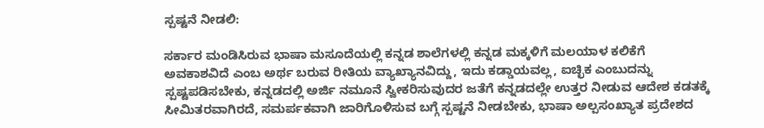ಸ್ಪಷ್ಟನೆ ನೀಡಲಿ:

ಸರ್ಕಾರ ಮಂಡಿಸಿರುವ ಭಾಷಾ ಮಸೂದೆಯಲ್ಲಿ ಕನ್ನಡ ಶಾಲೆಗಳಲ್ಲಿ ಕನ್ನಡ ಮಕ್ಕಳಿಗೆ ಮಲಯಾಳ ಕಲಿಕೆಗೆ ಅವಕಾಶವಿದೆ ಎಂಬ ಅರ್ಥ ಬರುವ ರೀತಿಯ ವ್ಯಾಖ್ಯಾನವಿದ್ದು, ಇದು ಕಡ್ಡಾಯವಲ್ಲ, ಐಚ್ಛಿಕ ಎಂಬುದನ್ನು ಸ್ಪಷ್ಟಪಡಿಸಬೇಕು, ಕನ್ನಡದಲ್ಲಿ ಅರ್ಜಿ ನಮೂನೆ ಸ್ವೀಕರಿಸುವುದರ ಜತೆಗೆ ಕನ್ನಡದಲ್ಲೇ ಉತ್ತರ ನೀಡುವ ಆದೇಶ ಕಡತಕ್ಕೆ ಸೀಮಿತರವಾಗಿರದೆ, ಸಮರ್ಪಕವಾಗಿ ಜಾರಿಗೊಳಿಸುವ ಬಗ್ಗೆ ಸ್ಪಷ್ಟನೆ ನೀಡಬೇಕು, ಭಾಷಾ ಅಲ್ಪಸಂಖ್ಯಾತ ಪ್ರದೇಶದ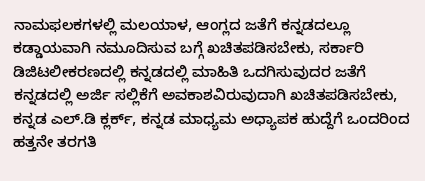ನಾಮಫಲಕಗಳಲ್ಲಿ ಮಲಯಾಳ, ಆಂಗ್ಲದ ಜತೆಗೆ ಕನ್ನಡದಲ್ಲೂ ಕಡ್ಡಾಯವಾಗಿ ನಮೂದಿಸುವ ಬಗ್ಗೆ ಖಚಿತಪಡಿಸಬೇಕು, ಸರ್ಕಾರಿ ಡಿಜಿಟಲೀಕರಣದಲ್ಲಿ ಕನ್ನಡದಲ್ಲಿ ಮಾಹಿತಿ ಒದಗಿಸುವುದರ ಜತೆಗೆ ಕನ್ನಡದಲ್ಲಿ ಅರ್ಜಿ ಸಲ್ಲಿಕೆಗೆ ಅವಕಾಶವಿರುವುದಾಗಿ ಖಚಿತಪಡಿಸಬೇಕು, ಕನ್ನಡ ಎಲ್.ಡಿ ಕ್ಲರ್ಕ್, ಕನ್ನಡ ಮಾಧ್ಯಮ ಅಧ್ಯಾಪಕ ಹುದ್ದೆಗೆ ಒಂದರಿಂದ ಹತ್ತನೇ ತರಗತಿ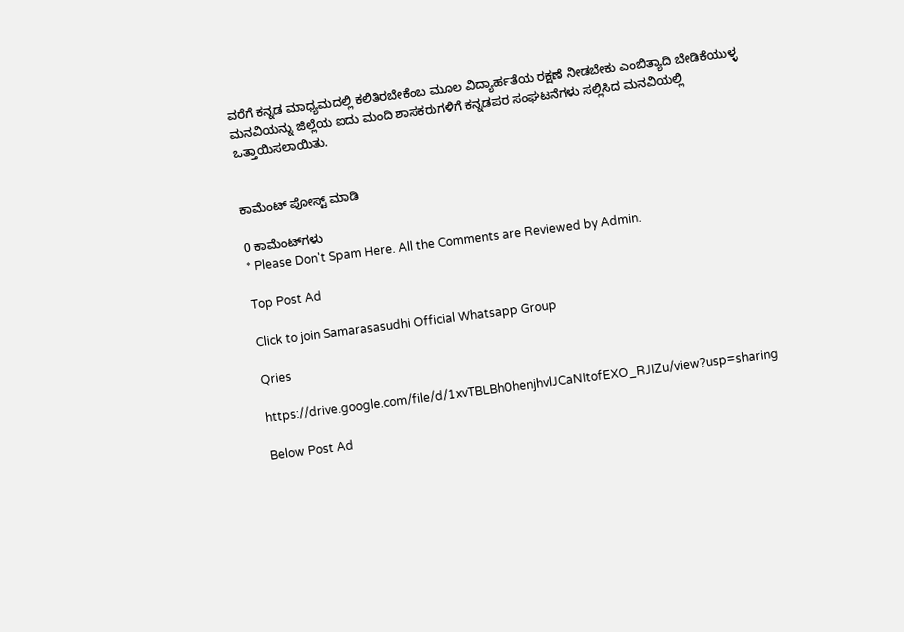ವರೆಗೆ ಕನ್ನಡ ಮಾಧ್ಯಮದಲ್ಲಿ ಕಲಿತಿರಬೇಕೆಂಬ ಮೂಲ ವಿದ್ಯಾರ್ಹತೆಯ ರಕ್ಷಣೆ ನೀಡಬೇಕು ಎಂಬಿತ್ಯಾದಿ ಬೇಡಿಕೆಯುಳ್ಳ ಮನವಿಯನ್ನು ಜಿಲ್ಲೆಯ ಐದು ಮಂದಿ ಶಾಸಕರುಗಳಿಗೆ ಕನ್ನಡಪರ ಸಂಘಟನೆಗಳು ಸಲ್ಲಿಸಿದ ಮನವಿಯಲ್ಲಿ ಒತ್ತಾಯಿಸಲಾಯಿತು.


ಕಾಮೆಂಟ್‌‌ ಪೋಸ್ಟ್‌ ಮಾಡಿ

0 ಕಾಮೆಂಟ್‌ಗಳು
* Please Don't Spam Here. All the Comments are Reviewed by Admin.

Top Post Ad

Click to join Samarasasudhi Official Whatsapp Group

Qries

https://drive.google.com/file/d/1xvTBLBh0henjhvlJCaNItofEXO_RJIZu/view?usp=sharing

Below Post Ad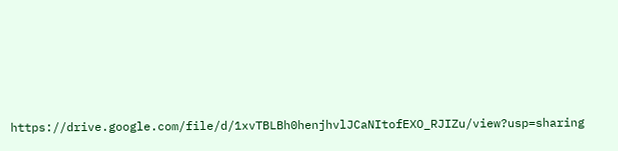https://drive.google.com/file/d/1xvTBLBh0henjhvlJCaNItofEXO_RJIZu/view?usp=sharing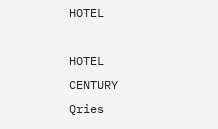HOTEL

HOTEL
CENTURY
Qries